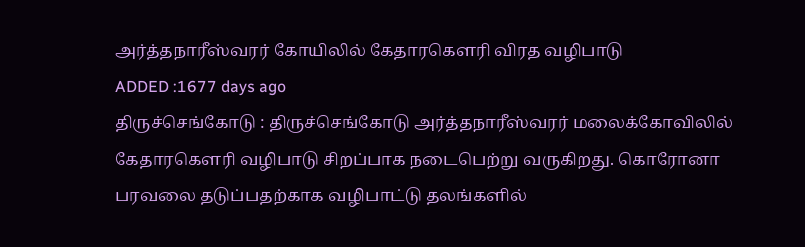அர்த்தநாரீஸ்வரர் கோயிலில் கேதாரகெளரி விரத வழிபாடு
ADDED :1677 days ago
திருச்செங்கோடு : திருச்செங்கோடு அர்த்தநாரீஸ்வரர் மலைக்கோவிலில் கேதாரகெளரி வழிபாடு சிறப்பாக நடைபெற்று வருகிறது. கொரோனா பரவலை தடுப்பதற்காக வழிபாட்டு தலங்களில்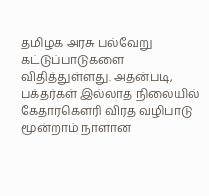தமிழக அரசு பல்வேறு கட்டுப்பாடுகளை விதித்துள்ளது. அதன்படி, பக்தர்கள் இல்லாத நிலையில் கேதாரகெளரி விரத வழிபாடு மூன்றாம் நாளான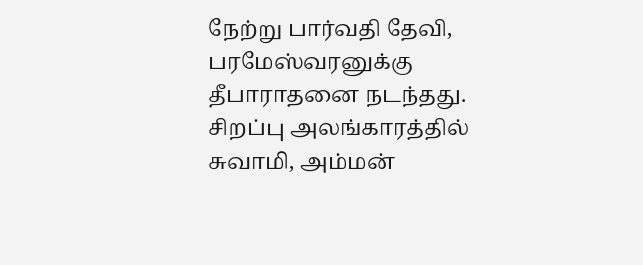நேற்று பார்வதி தேவி, பரமேஸ்வரனுக்கு தீபாராதனை நடந்தது. சிறப்பு அலங்காரத்தில் சுவாமி, அம்மன்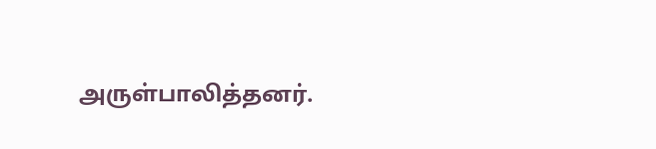அருள்பாலித்தனர்.